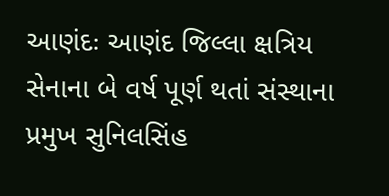આણંદઃ આણંદ જિલ્લા ક્ષત્રિય સેનાના બે વર્ષ પૂર્ણ થતાં સંસ્થાના પ્રમુખ સુનિલસિંહ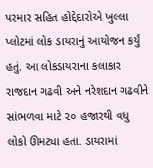પરમાર સહિત હોદ્દેદારોએ ખુલ્લા પ્લોટમાં લોક ડાયરાનું આયોજન કર્યું હતું. આ લોકડાયરાના કલાકાર રાજદાન ગઢવી અને નરેશદાન ગઢવીને સાંભળવા માટે ૨૦ હજારથી વધુ લોકો ઊમટ્યા હતા. ડાયરામાં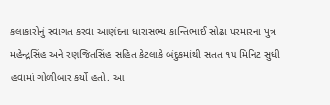કલાકારોનું સ્વાગત કરવા આણંદના ધારાસભ્ય કાન્તિભાઈ સોઢા પરમારના પુત્ર મહેન્દ્રસિંહ અને રણજિતસિંહ સહિત કેટલાકે બંદુકમાંથી સતત ૧૫ મિનિટ સુધી હવામાં ગોળીબાર કર્યો હતો. આ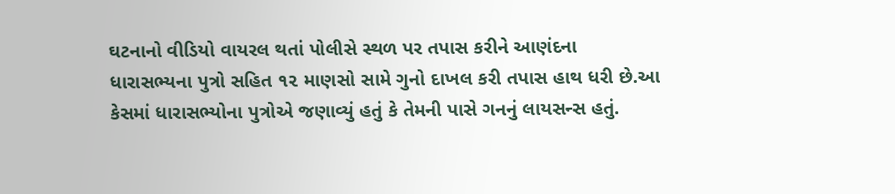ઘટનાનો વીડિયો વાયરલ થતાં પોલીસે સ્થળ પર તપાસ કરીને આણંદના ધારાસભ્યના પુત્રો સહિત ૧૨ માણસો સામે ગુનો દાખલ કરી તપાસ હાથ ધરી છે.આ કેસમાં ધારાસભ્યોના પુત્રોએ જણાવ્યું હતું કે તેમની પાસે ગનનું લાયસન્સ હતું.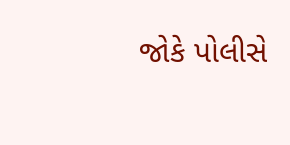જોકે પોલીસે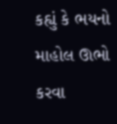કહ્યું કે ભયનો માહોલ ઊભો કરવા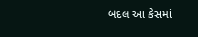બદલ આ કેસમાં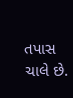તપાસ ચાલે છે.